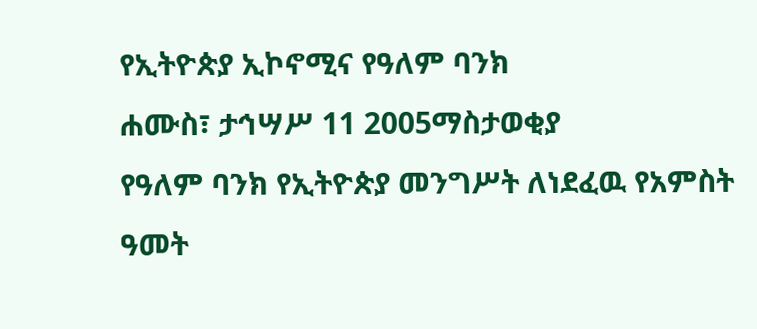የኢትዮጵያ ኢኮኖሚና የዓለም ባንክ
ሐሙስ፣ ታኅሣሥ 11 2005ማስታወቂያ
የዓለም ባንክ የኢትዮጵያ መንግሥት ለነደፈዉ የአምስት ዓመት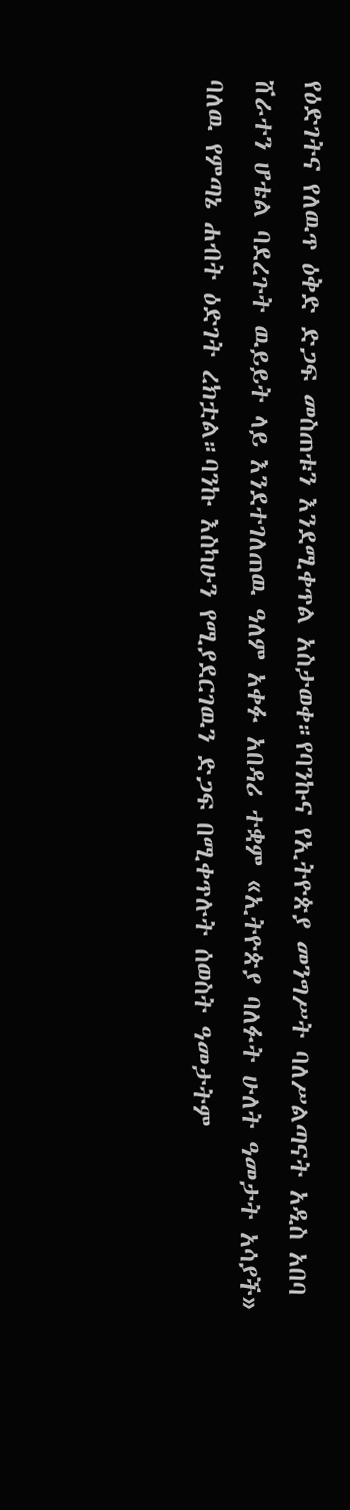የዕድገትና የለዉጥ ዕቅድ ድጋፍ መስጠቱን እንደሚቀጥል አስታወቀ።የባንኩና የኢትዮጵያ መንግሥት ባለሥልጣናት አዲስ አበባ ሸራተን ሆቴል ባደረጉት ዉይይት ላይ እንደተገለጠዉ ዓለም አቀፉ አበዳሪ ተቋም «ኢትዮጵያ ባለፉት ሁለት ዓመታት አሳያች» ባለዉ የምጣኔ ሐብት ዕድገት ረክቷል።ባንኩ እስካሁን የሚያደርገዉን ድጋፍ በሚቀጥሉት ሰወስት ዓመታትም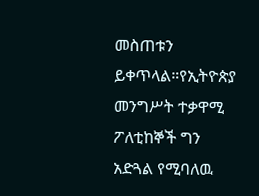መስጠቱን ይቀጥላል።የኢትዮጵያ መንግሥት ተቃዋሚ ፖለቲከኞች ግን አድጓል የሚባለዉ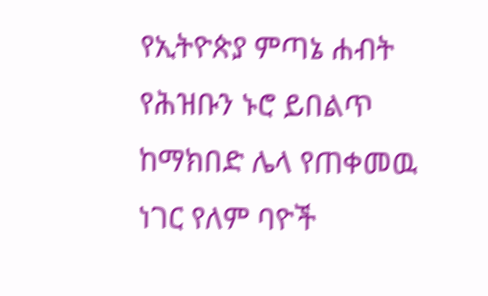የኢትዮጵያ ምጣኔ ሐብት የሕዝቡን ኑሮ ይበልጥ ከማክበድ ሌላ የጠቀመዉ ነገር የለም ባዮች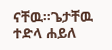ናቸዉ።ጌታቸዉ ተድላ ሐይለ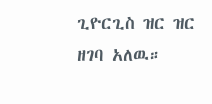ጊዮርጊስ ዝር ዝር ዘገባ አለዉ።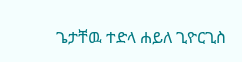ጌታቸዉ ተድላ ሐይለ ጊዮርጊስ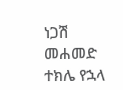ነጋሽ መሐመድ
ተክሌ የኋላ